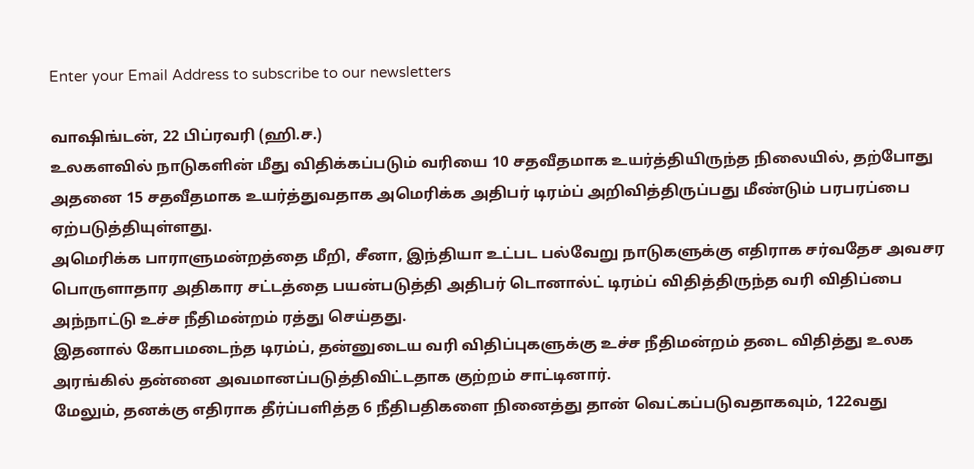Enter your Email Address to subscribe to our newsletters

வாஷிங்டன், 22 பிப்ரவரி (ஹி.ச.)
உலகளவில் நாடுகளின் மீது விதிக்கப்படும் வரியை 10 சதவீதமாக உயர்த்தியிருந்த நிலையில், தற்போது அதனை 15 சதவீதமாக உயர்த்துவதாக அமெரிக்க அதிபர் டிரம்ப் அறிவித்திருப்பது மீண்டும் பரபரப்பை ஏற்படுத்தியுள்ளது.
அமெரிக்க பாராளுமன்றத்தை மீறி, சீனா, இந்தியா உட்பட பல்வேறு நாடுகளுக்கு எதிராக சர்வதேச அவசர பொருளாதார அதிகார சட்டத்தை பயன்படுத்தி அதிபர் டொனால்ட் டிரம்ப் விதித்திருந்த வரி விதிப்பை அந்நாட்டு உச்ச நீதிமன்றம் ரத்து செய்தது.
இதனால் கோபமடைந்த டிரம்ப், தன்னுடைய வரி விதிப்புகளுக்கு உச்ச நீதிமன்றம் தடை விதித்து உலக அரங்கில் தன்னை அவமானப்படுத்திவிட்டதாக குற்றம் சாட்டினார்.
மேலும், தனக்கு எதிராக தீர்ப்பளித்த 6 நீதிபதிகளை நினைத்து தான் வெட்கப்படுவதாகவும், 122வது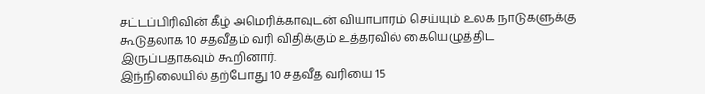சட்டப்பிரிவின் கீழ் அமெரிக்காவுடன் வியாபாரம் செய்யும் உலக நாடுகளுக்கு கூடுதலாக 10 சதவீதம் வரி விதிக்கும் உத்தரவில் கையெழுத்திட இருப்பதாகவும் கூறினார்.
இந்நிலையில் தற்போது 10 சதவீத வரியை 15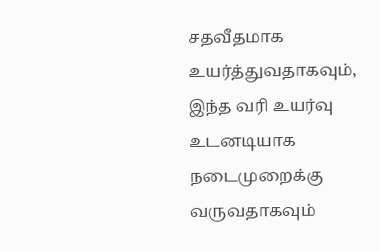சதவீதமாக உயர்த்துவதாகவும், இந்த வரி உயர்வு உடனடியாக நடைமுறைக்கு வருவதாகவும்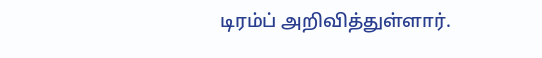டிரம்ப் அறிவித்துள்ளார்.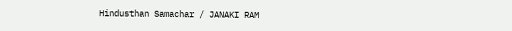Hindusthan Samachar / JANAKI RAM